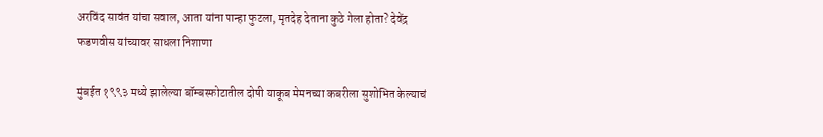अरविंद सावंत यांचा सवाल, आता यांना पान्हा फुटला, मृतदेह देताना कुठे गेला होता? देवेंद्र फडणवीस यांच्यावर साधला निशाणा

मुंबईत १९९३ मध्ये झालेल्या बॉम्बस्फोटातील दोषी याकूब मेमनच्या कबरीला सुशोभित केल्याचं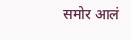समोर आलं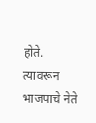होते. त्यावरून भाजपाचे नेते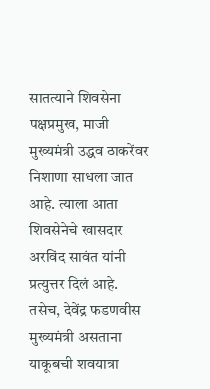सातत्याने शिवसेना पक्षप्रमुख, माजी मुख्यमंत्री उद्धव ठाकरेंवर निशाणा साधला जात आहे. त्याला आता शिवसेनेचे खासदार अरविंद सावंत यांनी प्रत्युत्तर दिलं आहे. तसेच, देवेंद्र फडणवीस मुख्यमंत्री असताना याकूबची शवयात्रा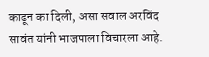काढून का दिली, असा सवाल अरविंद सावंत यांनी भाजपाला विचारला आहे.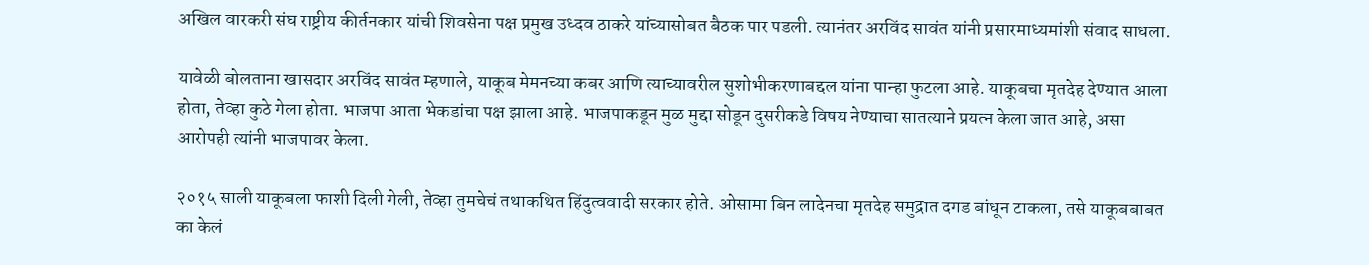अखिल वारकरी संघ राष्ट्रीय कीर्तनकार यांची शिवसेना पक्ष प्रमुख उध्दव ठाकरे यांच्यासोबत बैठक पार पडली. त्यानंतर अरविंद सावंत यांनी प्रसारमाध्यमांशी संवाद साधला.

यावेळी बोलताना खासदार अरविंद सावंत म्हणाले, याकूब मेमनच्या कबर आणि त्याच्यावरील सुशोभीकरणाबद्दल यांना पान्हा फुटला आहे. याकूबचा मृतदेह देण्यात आला होता, तेव्हा कुठे गेला होता. भाजपा आता भेकडांचा पक्ष झाला आहे. भाजपाकडून मुळ मुद्दा सोडून दुसरीकडे विषय नेण्याचा सातत्याने प्रयत्न केला जात आहे, असा आरोपही त्यांनी भाजपावर केला.

२०१५ साली याकूबला फाशी दिली गेली, तेव्हा तुमचेचं तथाकथित हिंदुत्ववादी सरकार होते. ओसामा बिन लादेनचा मृतदेह समुद्रात दगड बांधून टाकला, तसे याकूबबाबत का केलं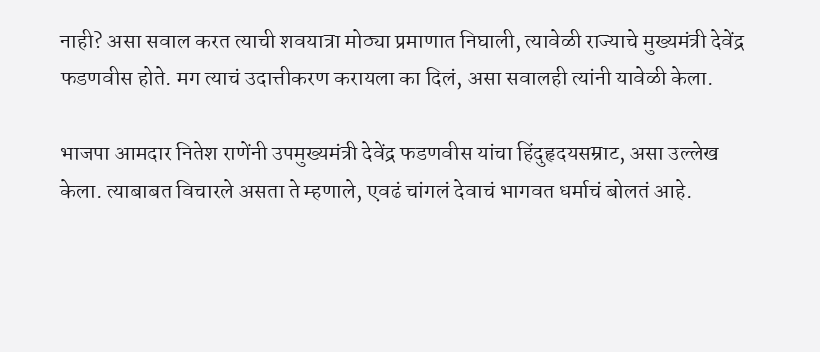नाही? असा सवाल करत त्याची शवयात्रा मोठ्या प्रमाणात निघाली, त्यावेळी राज्याचे मुख्यमंत्री देवेंद्र फडणवीस होते. मग त्याचं उदात्तीकरण करायला का दिलं, असा सवालही त्यांनी यावेळी केला.

भाजपा आमदार नितेश राणेंनी उपमुख्यमंत्री देवेंद्र फडणवीस यांचा हिंदुहृदयसम्राट, असा उल्लेख केला. त्याबाबत विचारले असता ते म्हणाले, एवढं चांगलं देवाचं भागवत धर्माचं बोलतं आहे.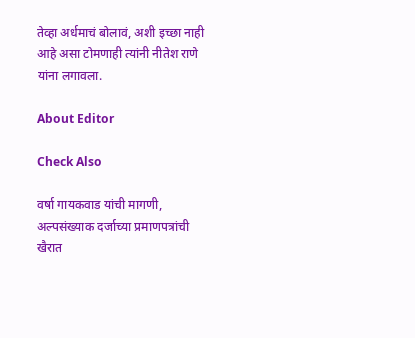तेव्हा अर्धमाचं बोलावं, अशी इच्छा नाही आहे असा टोमणाही त्यांनी नीतेश राणे यांना लगावला.

About Editor

Check Also

वर्षा गायकवाड यांची मागणी, अल्पसंख्याक दर्जाच्या प्रमाणपत्रांची खैरात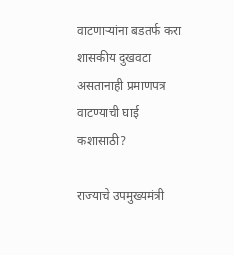वाटणाऱ्यांना बडतर्फ करा शासकीय दुखवटा असतानाही प्रमाणपत्र वाटण्याची घाई कशासाठी?

राज्याचे उपमुख्यमंत्री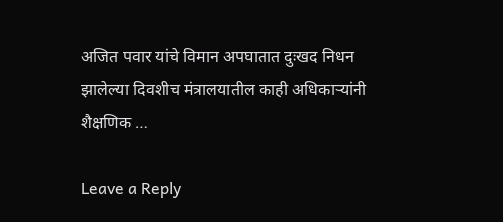अजित पवार यांचे विमान अपघातात दुःखद निधन झालेल्या दिवशीच मंत्रालयातील काही अधिकाऱ्यांनी शैक्षणिक …

Leave a Reply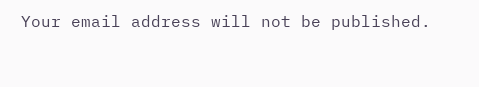Your email address will not be published.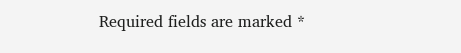Required fields are marked *